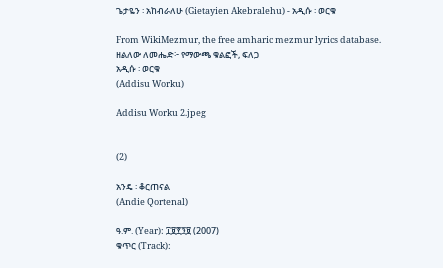ጌታዬን ፡ አከብራለሁ (Gietayien Akebralehu) - አዲሱ ፡ ወርቁ

From WikiMezmur, the free amharic mezmur lyrics database.
ዘልለው ለመሔድ፦ የማውጫ ቁልፎች, ፍለጋ
አዲሱ ፡ ወርቁ
(Addisu Worku)

Addisu Worku 2.jpeg


(2)

አንዴ ፡ ቆርጠናል
(Andie Qortenal)

ዓ.ም. (Year): ፲፱፻፺፱ (2007)
ቁጥር (Track):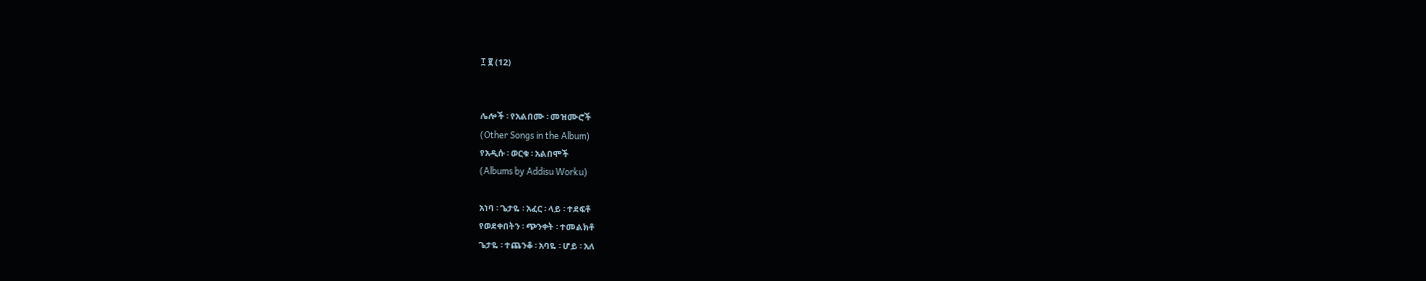፲ ፪ (12)


ሌሎች ፡ የአልበሙ ፡ መዝሙሮች
(Other Songs in the Album)
የአዲሱ ፡ ወርቁ ፡ አልበሞች
(Albums by Addisu Worku)

አነባ ፡ ጌታዬ ፡ አፈር ፡ ላይ ፡ ተደፍቶ
የወደቀበትን ፡ ጭንቀት ፡ ተመልክቶ
ጌታዬ ፡ ተጨንቆ ፡ አባዬ ፡ ሆይ ፡ አለ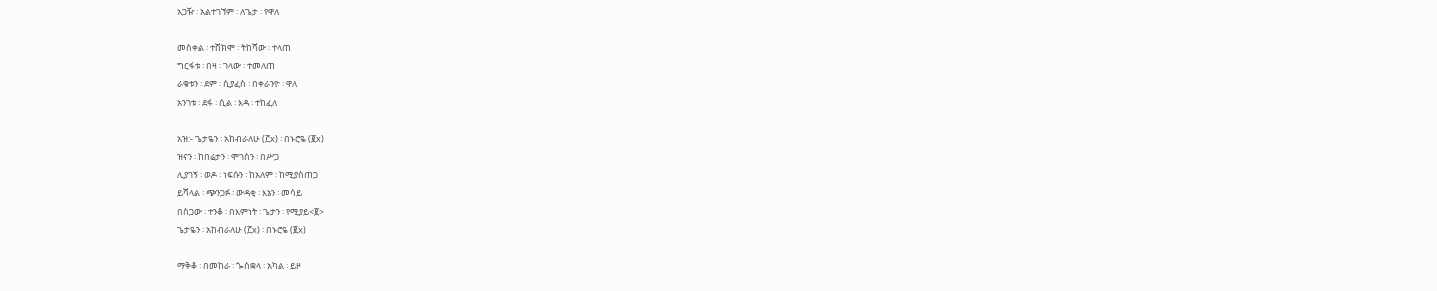አጋዥ ፡ አልተገኘም ፡ ለጌታ ፡ የዋለ

መስቀል ፡ ተሸክሞ ፡ ትከሻው ፡ ተላጠ
ግርፋቱ ፡ በዛ ፡ ገላው ፡ ተመለጠ
ራቁቱን ፡ ደም ፡ ሲያፈስ ፡ በቀራንዮ ፡ ዋለ
አንገቱ ፡ ደፋ ፡ ሲል ፡ እዳ ፡ ተከፈለ

አዝ:- ጌታዬን ፡ አከብራለሁ (፫x) ፡ በኑሮዬ (፪x)
ዝናን ፡ ከበሬታን ፡ ሞገስን ፡ በሥጋ
ሊያገኝ ፡ ወዶ ፡ ነፍሱን ፡ ከአለም ፡ ከሚያስጠጋ
ይሻላል ፡ ጭንጋፉ ፡ ውዳቂ ፡ እኔን ፡ መሳይ
በስጋው ፡ ተንቆ ፡ በእምነት ፡ ጌታን ፡ የሚያይ<፪>
ጌታዬን ፡ አከብራለሁ (፫x) ፡ በኑሮዬ (፪x)

ማቅቆ ፡ በመከራ ፡ ጐስቋላ ፡ አካል ፡ ይዞ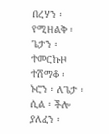በረሃን ፡ የሚዘልቅ ፡ ጌታን ፡ ተመርኩዞ
ተሽማቆ ፡ ኑሮን ፡ ለጌታ ፡ ሲል ፡ ችሎ
ያለፈን ፡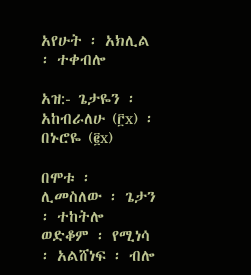አየሁት ፡ አክሊል ፡ ተቀብሎ

አዝ:- ጌታዬን ፡ አከብራለሁ (፫x) ፡ በኑሮዬ (፪x)

በሞቱ ፡ ሊመስለው ፡ ጌታን ፡ ተከትሎ
ወድቆም ፡ የሚነሳ ፡ አልሸነፍ ፡ ብሎ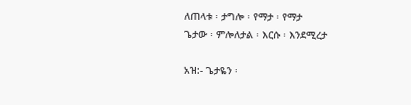ለጠላቱ ፡ ታግሎ ፡ የማታ ፡ የማታ
ጌታው ፡ ምሎለታል ፡ እርሱ ፡ እንደሚረታ

አዝ:- ጌታዬን ፡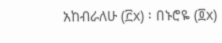አከብራለሁ (፫x) ፡ በኑሮዬ (፬x)